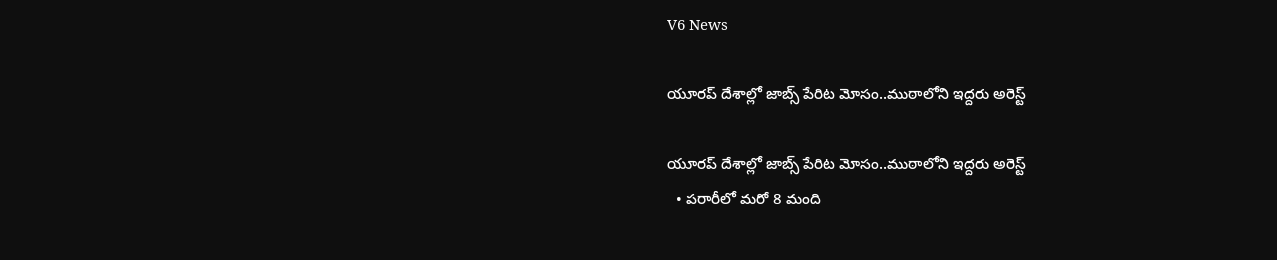V6 News

యూరప్ దేశాల్లో జాబ్స్ పేరిట మోసం..ముఠాలోని ఇద్దరు అరెస్ట్

యూరప్ దేశాల్లో జాబ్స్ పేరిట మోసం..ముఠాలోని ఇద్దరు అరెస్ట్
  • పరారీలో మరో 8 మంది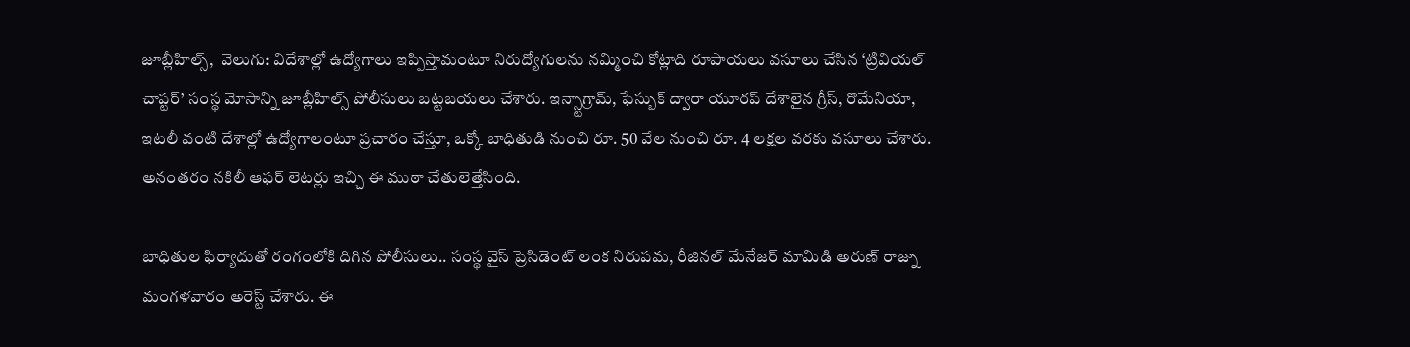జూబ్లీహిల్స్,  వెలుగు: విదేశాల్లో ఉద్యోగాలు ఇప్పిస్తామంటూ నిరుద్యోగులను నమ్మించి కోట్లాది రూపాయలు వసూలు చేసిన ‘ట్రివియల్ చాప్టర్’ సంస్థ మోసాన్ని జూబ్లీహిల్స్ పోలీసులు బట్టబయలు చేశారు. ఇన్స్టాగ్రామ్, ఫేస్బుక్ ద్వారా యూరప్ దేశాలైన గ్రీస్, రొమేనియా, ఇటలీ వంటి దేశాల్లో ఉద్యోగాలంటూ ప్రచారం చేస్తూ, ఒక్కో బాధితుడి నుంచి రూ. 50 వేల నుంచి రూ. 4 లక్షల వరకు వసూలు చేశారు. అనంతరం నకిలీ ఆఫర్ లెటర్లు ఇచ్చి ఈ ముఠా చేతులెత్తేసింది.

బాధితుల ఫిర్యాదుతో రంగంలోకి దిగిన పోలీసులు.. సంస్థ వైస్ ప్రెసిడెంట్ లంక నిరుపమ, రీజినల్ మేనేజర్ మామిడి అరుణ్ రాజ్ను మంగళవారం అరెస్ట్ చేశారు. ఈ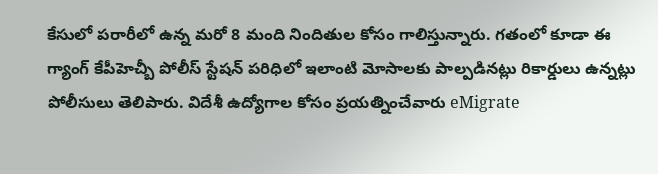కేసులో పరారీలో ఉన్న మరో 8 మంది నిందితుల కోసం గాలిస్తున్నారు. గతంలో కూడా ఈ గ్యాంగ్ కేపీహెచ్బీ పోలీస్ స్టేషన్ పరిధిలో ఇలాంటి మోసాలకు పాల్పడినట్లు రికార్డులు ఉన్నట్లు పోలీసులు తెలిపారు. విదేశీ ఉద్యోగాల కోసం ప్రయత్నించేవారు eMigrate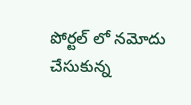పోర్టల్ లో నమోదు చేసుకున్న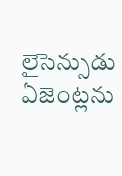లైసెన్సుడు ఏజెంట్లను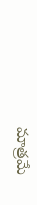మాత్రమే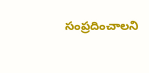సంప్రదించాలని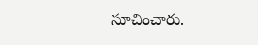సూచించారు.